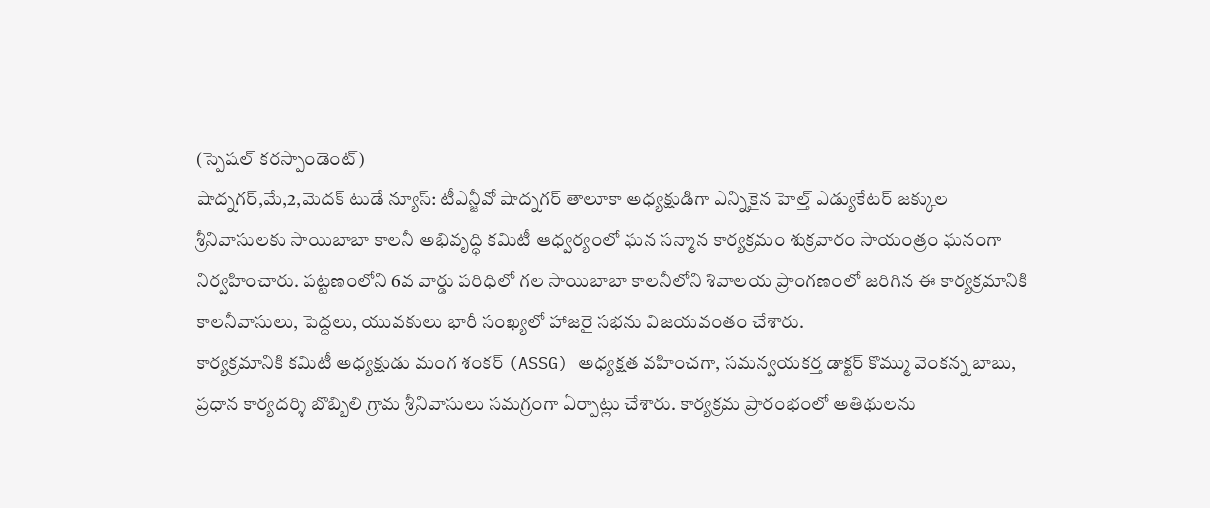(స్పెషల్ కరస్పాండెంట్)
షాద్నగర్,మే,2,మెదక్ టుడే న్యూస్: టీఎన్జీవో షాద్నగర్ తాలూకా అధ్యక్షుడిగా ఎన్నికైన హెల్త్ ఎడ్యుకేటర్ జక్కుల శ్రీనివాసులకు సాయిబాబా కాలనీ అభివృద్ధి కమిటీ ఆధ్వర్యంలో ఘన సన్మాన కార్యక్రమం శుక్రవారం సాయంత్రం ఘనంగా నిర్వహించారు. పట్టణంలోని 6వ వార్డు పరిధిలో గల సాయిబాబా కాలనీలోని శివాలయ ప్రాంగణంలో జరిగిన ఈ కార్యక్రమానికి కాలనీవాసులు, పెద్దలు, యువకులు భారీ సంఖ్యలో హాజరై సభను విజయవంతం చేశారు.
కార్యక్రమానికి కమిటీ అధ్యక్షుడు మంగ శంకర్ (ASSG) అధ్యక్షత వహించగా, సమన్వయకర్త డాక్టర్ కొమ్ము వెంకన్న బాబు, ప్రధాన కార్యదర్శి బొబ్బిలి గ్రామ శ్రీనివాసులు సమగ్రంగా ఏర్పాట్లు చేశారు. కార్యక్రమ ప్రారంభంలో అతిథులను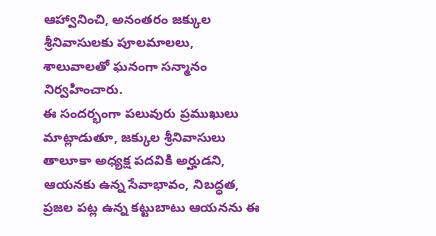ఆహ్వానించి, అనంతరం జక్కుల శ్రీనివాసులకు పూలమాలలు, శాలువాలతో ఘనంగా సన్మానం నిర్వహించారు.
ఈ సందర్భంగా పలువురు ప్రముఖులు మాట్లాడుతూ, జక్కుల శ్రీనివాసులు తాలూకా అధ్యక్ష పదవికి అర్హుడని, ఆయనకు ఉన్న సేవాభావం, నిబద్ధత, ప్రజల పట్ల ఉన్న కట్టుబాటు ఆయనను ఈ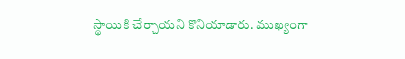స్థాయికి చేర్చాయని కొనియాడారు. ముఖ్యంగా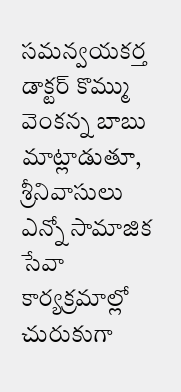సమన్వయకర్త డాక్టర్ కొమ్ము వెంకన్న బాబు మాట్లాడుతూ, శ్రీనివాసులు ఎన్నో సామాజిక సేవా కార్యక్రమాల్లో చురుకుగా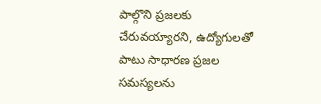పాల్గొని ప్రజలకు చేరువయ్యారని, ఉద్యోగులతో పాటు సాధారణ ప్రజల సమస్యలను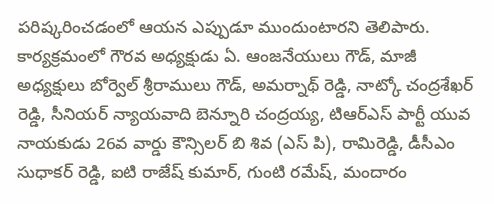పరిష్కరించడంలో ఆయన ఎప్పుడూ ముందుంటారని తెలిపారు.
కార్యక్రమంలో గౌరవ అధ్యక్షుడు ఏ. ఆంజనేయులు గౌడ్, మాజీ అధ్యక్షులు బోర్వెల్ శ్రీరాములు గౌడ్, అమర్నాథ్ రెడ్డి, నాట్కో చంద్రశేఖర్ రెడ్డి, సీనియర్ న్యాయవాది బెన్నూరి చంద్రయ్య, టిఆర్ఎస్ పార్టీ యువ నాయకుడు 26వ వార్డు కౌన్సిలర్ బి శివ (ఎస్ పి), రామిరెడ్డి, డీసీఎం సుధాకర్ రెడ్డి, ఐటి రాజేష్ కుమార్, గుంటి రమేష్, మందారం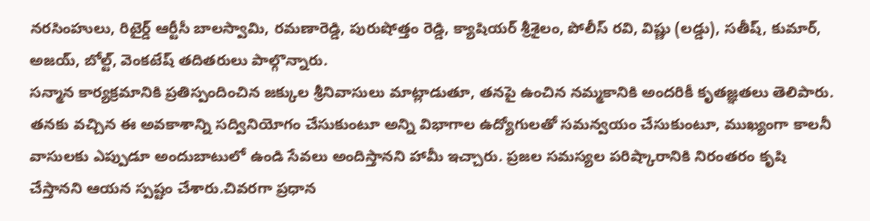నరసింహులు, రిటైర్డ్ ఆర్టీసీ బాలస్వామి, రమణారెడ్డి, పురుషోత్తం రెడ్డి, క్యాషియర్ శ్రీశైలం, పోలీస్ రవి, విష్ణు (లడ్డు), సతీష్, కుమార్, అజయ్, బోల్ట్, వెంకటేష్ తదితరులు పాల్గొన్నారు.
సన్మాన కార్యక్రమానికి ప్రతిస్పందించిన జక్కుల శ్రీనివాసులు మాట్లాడుతూ, తనపై ఉంచిన నమ్మకానికి అందరికీ కృతజ్ఞతలు తెలిపారు. తనకు వచ్చిన ఈ అవకాశాన్ని సద్వినియోగం చేసుకుంటూ అన్ని విభాగాల ఉద్యోగులతో సమన్వయం చేసుకుంటూ, ముఖ్యంగా కాలనీ వాసులకు ఎప్పుడూ అందుబాటులో ఉండి సేవలు అందిస్తానని హామీ ఇచ్చారు. ప్రజల సమస్యల పరిష్కారానికి నిరంతరం కృషి చేస్తానని ఆయన స్పష్టం చేశారు.చివరగా ప్రధాన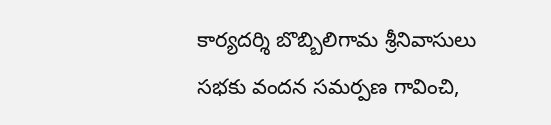కార్యదర్శి బొబ్బిలిగామ శ్రీనివాసులు సభకు వందన సమర్పణ గావించి,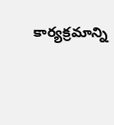కార్యక్రమాన్ని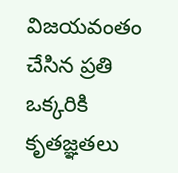విజయవంతం చేసిన ప్రతి ఒక్కరికి కృతజ్ఞతలు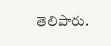తెలిపారు.